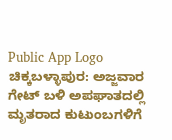Public App Logo
ಚಿಕ್ಕಬಳ್ಳಾಪುರ: ಅಜ್ಜವಾರ ಗೇಟ್ ಬಳಿ ಅಪಘಾತದಲ್ಲಿ ಮೃತರಾದ ಕುಟುಂಬಗಳಿಗೆ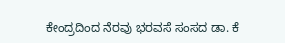ಕೇಂದ್ರದಿಂದ ನೆರವು ಭರವಸೆ ಸಂಸದ ಡಾ. ಕೆ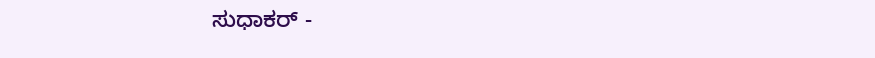ಸುಧಾಕರ್ -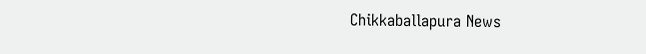Chikkaballapura News